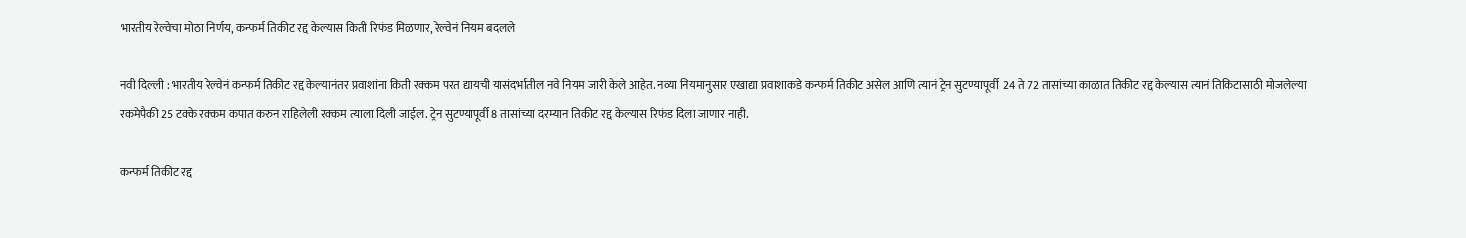भारतीय रेल्वेचा मोठा निर्णय, कन्फर्म तिकीट रद्द केल्यास किती रिफंड मिळणार, रेल्वेनं नियम बदलले

नवी दिल्ली : भारतीय रेल्वेनं कन्फर्म तिकीट रद्द केल्यानंतर प्रवाशांना किती रक्कम परत द्यायची यासंदर्भातील नवे नियम जारी केले आहेत. नव्या नियमानुसार एखाद्या प्रवाशाकडे कन्फर्म तिकीट असेल आणि त्यानं ट्रेन सुटण्यापूर्वी  24 ते 72 तासांच्या काळात तिकीट रद्द केल्यास त्यानं तिकिटासाठी मोजलेल्या रकमेपैकी 25 टक्के रक्कम कपात करुन राहिलेली रक्कम त्याला दिली जाईल. ट्रेन सुटण्यापूर्वी 8 तासांच्या दरम्यान तिकीट रद्द केल्यास रिफंड दिला जाणार नाही.

कन्फर्म तिकीट रद्द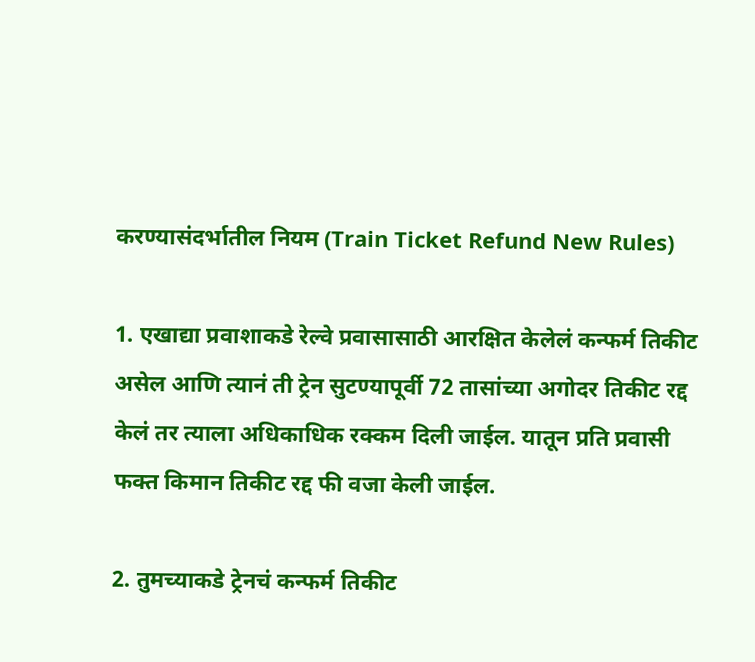करण्यासंदर्भातील नियम (Train Ticket Refund New Rules)

1. एखाद्या प्रवाशाकडे रेल्वे प्रवासासाठी आरक्षित केलेलं कन्फर्म तिकीट असेल आणि त्यानं ती ट्रेन सुटण्यापूर्वी 72 तासांच्या अगोदर तिकीट रद्द केलं तर त्याला अधिकाधिक रक्कम दिली जाईल. यातून प्रति प्रवासी फक्त किमान तिकीट रद्द फी वजा केली जाईल.

2. तुमच्याकडे ट्रेनचं कन्फर्म तिकीट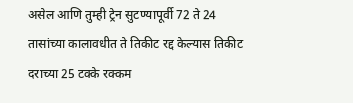असेल आणि तुम्ही ट्रेन सुटण्यापूर्वी 72 ते 24 तासांच्या कालावधीत ते तिकीट रद्द केल्यास तिकीट दराच्या 25 टक्के रक्कम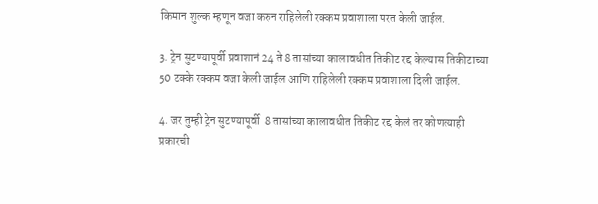किमान शुल्क म्हणून वजा करुन राहिलेली रक्कम प्रवाशाला परत केली जाईल.

3. ट्रेन सुटण्यापूर्वी प्रवाशानं 24 ते 8 तासांच्या कालावधीत तिकीट रद्द केल्यास तिकीटाच्या 50 टक्के रक्कम वजा केली जाईल आणि राहिलेली रक्कम प्रवाशाला दिली जाईल.

4. जर तुम्ही ट्रेन सुटण्यापूर्वी  8 तासांच्या कालावधीत तिकीट रद्द केलं तर कोणत्याही प्रकारची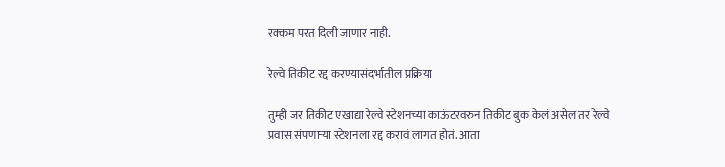रक्कम परत दिली जाणार नाही.

रेल्वे तिकीट रद्द करण्यासंदर्भातील प्रक्रिया

तुम्ही जर तिकीट एखाद्या रेल्वे स्टेशनच्या काऊंटरवरुन तिकीट बुक केलं असेल तर रेल्वे प्रवास संपणाऱ्या स्टेशनला रद्द करावं लागत होतं. आता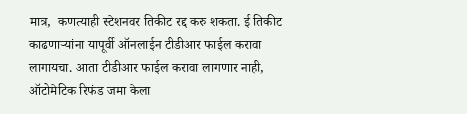मात्र,  कणत्याही स्टेशनवर तिकीट रद्द करु शकता. ई तिकीट काढणाऱ्यांना यापूर्वी ऑनलाईन टीडीआर फाईल करावा लागायचा. आता टीडीआर फाईल करावा लागणार नाही, ऑटोमेटिक रिफंड जमा केला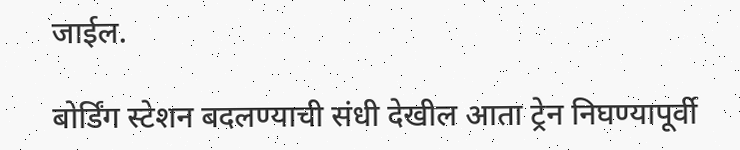जाईल.

बोर्डिंग स्टेशन बदलण्याची संधी देखील आता ट्रेन निघण्यापूर्वी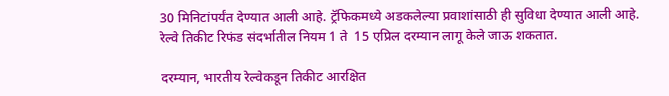30 मिनिटांपर्यंत देण्यात आली आहे. ट्रॅफिकमध्ये अडकलेल्या प्रवाशांसाठी ही सुविधा देण्यात आली आहे. रेल्वे तिकीट रिफंड संदर्भातील नियम 1 ते  15 एप्रिल दरम्यान लागू केले जाऊ शकतात.

दरम्यान, भारतीय रेल्वेकडून तिकीट आरक्षित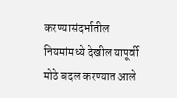करण्यासंदर्भातील नियमांमध्ये देखील यापूर्वी मोठे बदल करण्यात आले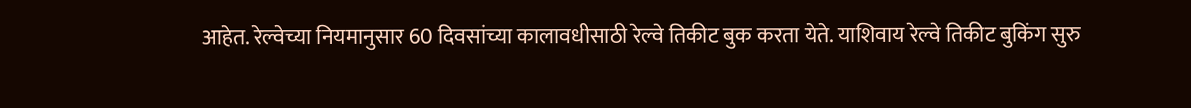आहेत. रेल्वेच्या नियमानुसार 60 दिवसांच्या कालावधीसाठी रेल्वे तिकीट बुक करता येते. याशिवाय रेल्वे तिकीट बुकिंग सुरु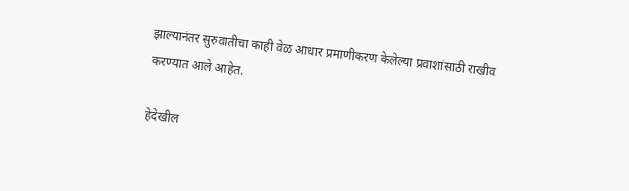झाल्यानंतर सुरुवातीचा काही वेळ आधार प्रमाणीकरण केलेल्या प्रवाशांसाठी राखीव करण्यात आले आहेत.

हेदेखील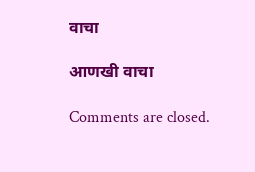वाचा

आणखी वाचा

Comments are closed.